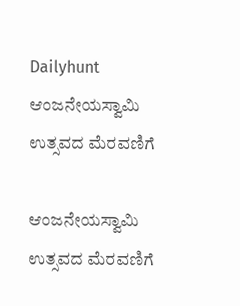Dailyhunt
ಆಂಜನೇಯಸ್ವಾಮಿ ಉತ್ಸವದ ಮೆರವಣಿಗೆ

ಆಂಜನೇಯಸ್ವಾಮಿ ಉತ್ಸವದ ಮೆರವಣಿಗೆ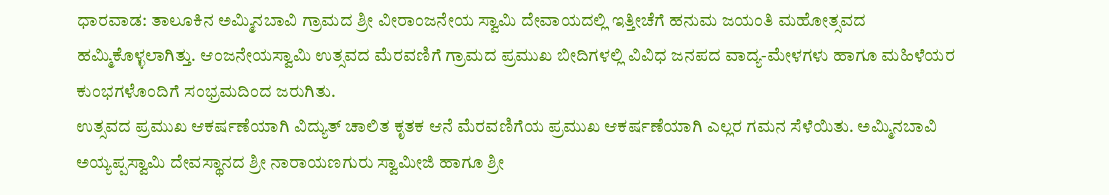ಧಾರವಾಡ: ತಾಲೂಕಿನ ಅಮ್ಮಿನಬಾವಿ ಗ್ರಾಮದ ಶ್ರೀ ವೀರಾಂಜನೇಯ ಸ್ವಾಮಿ ದೇವಾಯದಲ್ಲಿ ಇತ್ತೀಚೆಗೆ ಹನುಮ ಜಯಂತಿ ಮಹೋತ್ಸವದ ಹಮ್ಮಿಕೊಳ್ಳಲಾಗಿತ್ತು. ಆಂಜನೇಯಸ್ವಾಮಿ ಉತ್ಸವದ ಮೆರವಣಿಗೆ ಗ್ರಾಮದ ಪ್ರಮುಖ ಬೀದಿಗಳಲ್ಲಿ ವಿವಿಧ ಜನಪದ ವಾದ್ಯ-ಮೇಳಗಳು ಹಾಗೂ ಮಹಿಳೆಯರ ಕುಂಭಗಳೊಂದಿಗೆ ಸಂಭ್ರಮದಿಂದ ಜರುಗಿತು.
ಉತ್ಸವದ ಪ್ರಮುಖ ಆಕರ್ಷಣೆಯಾಗಿ ವಿದ್ಯುತ್ ಚಾಲಿತ ಕೃತಕ ಆನೆ ಮೆರವಣಿಗೆಯ ಪ್ರಮುಖ ಆಕರ್ಷಣೆಯಾಗಿ ಎಲ್ಲರ ಗಮನ ಸೆಳೆಯಿತು. ಅಮ್ಮಿನಬಾವಿ ಅಯ್ಯಪ್ಪಸ್ವಾಮಿ ದೇವಸ್ಥಾನದ ಶ್ರೀ ನಾರಾಯಣಗುರು ಸ್ವಾಮೀಜಿ ಹಾಗೂ ಶ್ರೀ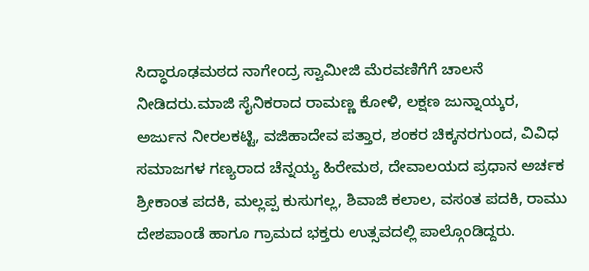ಸಿದ್ಧಾರೂಢಮಠದ ನಾಗೇಂದ್ರ ಸ್ವಾಮೀಜಿ ಮೆರವಣಿಗೆಗೆ ಚಾಲನೆ ನೀಡಿದರು.ಮಾಜಿ ಸೈನಿಕರಾದ ರಾಮಣ್ಣ ಕೋಳಿ, ಲಕ್ಷಣ ಜುನ್ನಾಯ್ಕರ, ಅರ್ಜುನ ನೀರಲಕಟ್ಟಿ, ವಜಿಹಾದೇವ ಪತ್ತಾರ, ಶಂಕರ ಚಿಕ್ಕನರಗುಂದ, ವಿವಿಧ ಸಮಾಜಗಳ ಗಣ್ಯರಾದ ಚೆನ್ನಯ್ಯ ಹಿರೇಮಠ, ದೇವಾಲಯದ ಪ್ರಧಾನ ಅರ್ಚಕ ಶ್ರೀಕಾಂತ ಪದಕಿ, ಮಲ್ಲಪ್ಪ ಕುಸುಗಲ್ಲ, ಶಿವಾಜಿ ಕಲಾಲ, ವಸಂತ ಪದಕಿ, ರಾಮು ದೇಶಪಾಂಡೆ ಹಾಗೂ ಗ್ರಾಮದ ಭಕ್ತರು ಉತ್ಸವದಲ್ಲಿ ಪಾಲ್ಗೊಂಡಿದ್ದರು.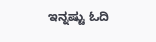ಇನ್ನಷ್ಟು ಓದಿ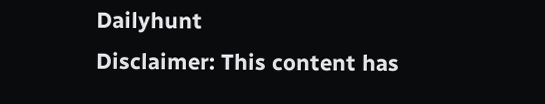Dailyhunt
Disclaimer: This content has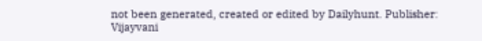not been generated, created or edited by Dailyhunt. Publisher: Vijayvani